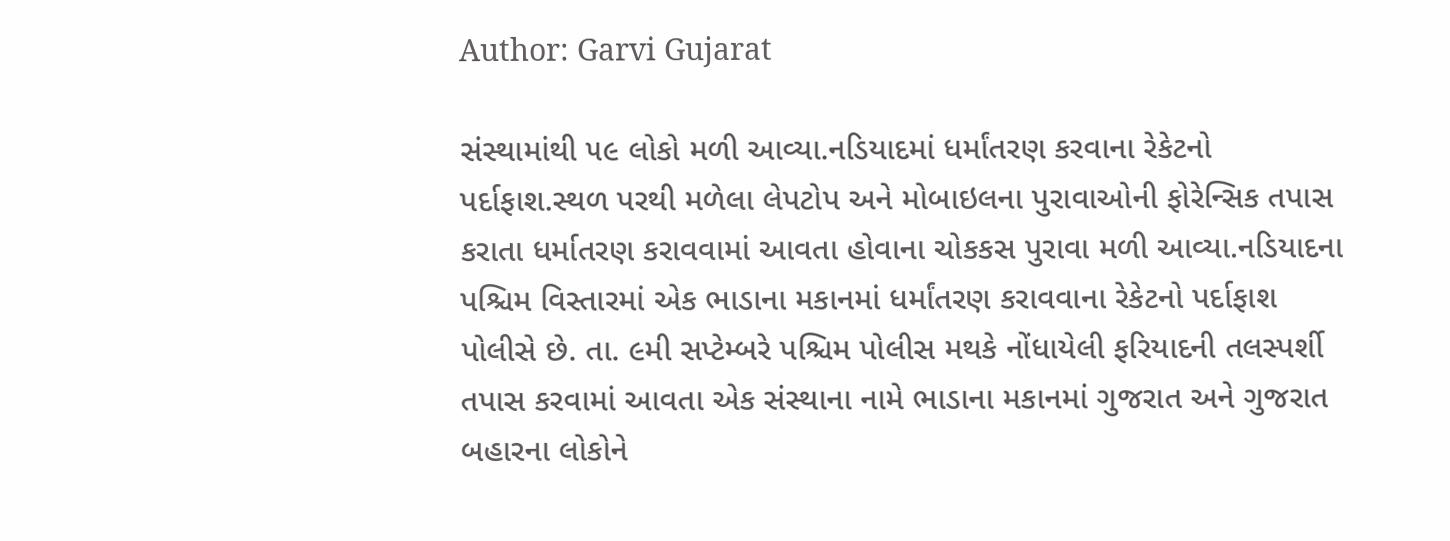Author: Garvi Gujarat

સંસ્થામાંથી ૫૯ લોકો મળી આવ્યા.નડિયાદમાં ધર્માંતરણ કરવાના રેકેટનો પર્દાફાશ.સ્થળ પરથી મળેલા લેપટોપ અને મોબાઇલના પુરાવાઓની ફોરેન્સિક તપાસ કરાતા ધર્માતરણ કરાવવામાં આવતા હોવાના ચોકકસ પુરાવા મળી આવ્યા.નડિયાદના પશ્ચિમ વિસ્તારમાં એક ભાડાના મકાનમાં ધર્માંતરણ કરાવવાના રેકેટનો પર્દાફાશ પોલીસે છે. તા. ૯મી સપ્ટેમ્બરે પશ્ચિમ પોલીસ મથકે નોંધાયેલી ફરિયાદની તલસ્પર્શી તપાસ કરવામાં આવતા એક સંસ્થાના નામે ભાડાના મકાનમાં ગુજરાત અને ગુજરાત બહારના લોકોને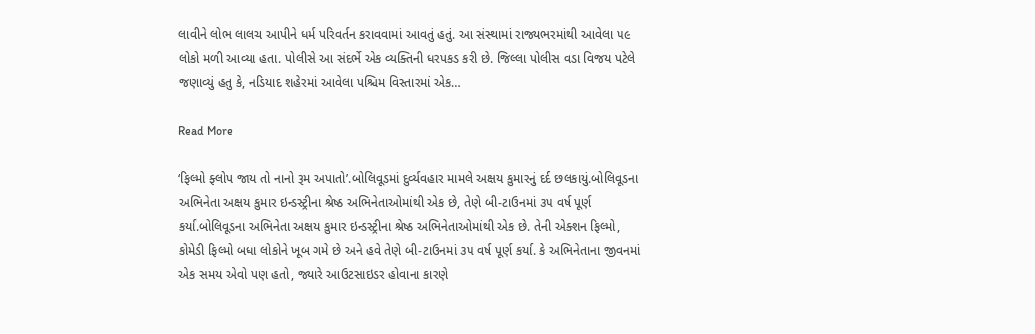લાવીને લોભ લાલચ આપીને ધર્મ પરિવર્તન કરાવવામાં આવતું હતું. આ સંસ્થામાં રાજ્યભરમાંથી આવેલા ૫૯ લોકો મળી આવ્યા હતા. પોલીસે આ સંદર્ભે એક વ્યક્તિની ધરપકડ કરી છે. જિલ્લા પોલીસ વડા વિજય પટેલે જણાવ્યું હતુ કે, નડિયાદ શહેરમાં આવેલા પશ્ચિમ વિસ્તારમાં એક…

Read More

‘ફિલ્મો ફ્લોપ જાય તો નાનો રૂમ અપાતો’.બોલિવૂડમાં દુર્વ્યવહાર મામલે અક્ષય કુમારનું દર્દ છલકાયું.બોલિવૂડના અભિનેતા અક્ષય કુમાર ઇન્ડસ્ટ્રીના શ્રેષ્ઠ અભિનેતાઓમાંથી એક છે, તેણે બી-ટાઉનમાં ૩૫ વર્ષ પૂર્ણ કર્યા.બોલિવૂડના અભિનેતા અક્ષય કુમાર ઇન્ડસ્ટ્રીના શ્રેષ્ઠ અભિનેતાઓમાંથી એક છે. તેની એક્શન ફિલ્મો, કોમેડી ફિલ્મો બધા લોકોને ખૂબ ગમે છે અને હવે તેણે બી-ટાઉનમાં ૩૫ વર્ષ પૂર્ણ કર્યા. કે અભિનેતાના જીવનમાં એક સમય એવો પણ હતો, જ્યારે આઉટસાઇડર હોવાના કારણે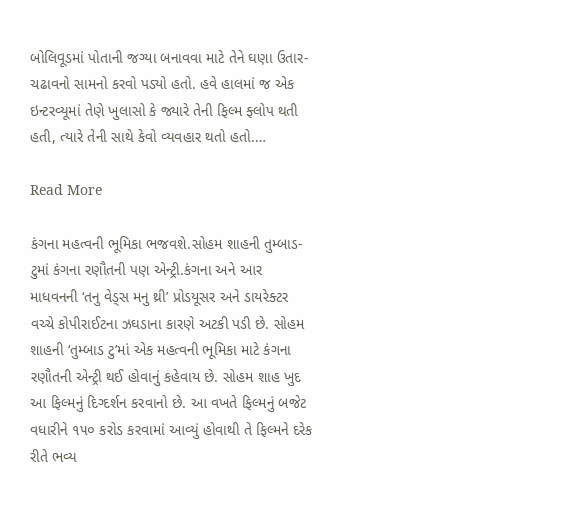બોલિવૂડમાં પોતાની જગ્યા બનાવવા માટે તેને ઘણા ઉતાર-ચઢાવનો સામનો કરવો પડ્યો હતો. હવે હાલમાં જ એક ઇન્ટરવ્યૂમાં તેણે ખુલાસો કે જ્યારે તેની ફિલ્મ ફ્લોપ થતી હતી, ત્યારે તેની સાથે કેવો વ્યવહાર થતો હતો.…

Read More

કંગના મહત્વની ભૂમિકા ભજવશે.સોહમ શાહની તુમ્બાડ-ટુમાં કંગના રણૌતની પણ એન્ટ્રી.કંગના અને આર માધવનની ‘તનુ વેડ્સ મનુ થ્રી’ પ્રોડયૂસર અને ડાયરેક્ટર વચ્ચે કોપીરાઈટના ઝઘડાના કારણે અટકી પડી છે. સોહમ શાહની ‘તુમ્બાડ ટુ’માં એક મહત્વની ભૂમિકા માટે કંગના રણૌતની એન્ટ્રી થઈ હોવાનું કહેવાય છે. સોહમ શાહ ખુદ આ ફિલ્મનું દિગ્દર્શન કરવાનો છે. આ વખતે ફિલ્મનું બજેટ વધારીને ૧૫૦ કરોડ કરવામાં આવ્યું હોવાથી તે ફિલ્મને દરેક રીતે ભવ્ય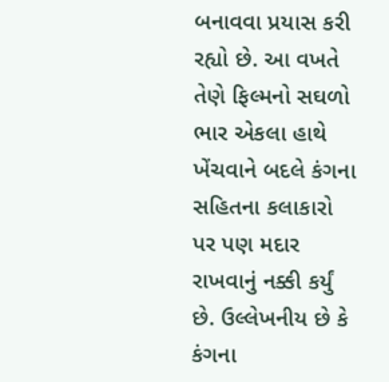બનાવવા પ્રયાસ કરી રહ્યો છે. આ વખતે તેણે ફિલ્મનો સઘળો ભાર એકલા હાથે ખેંચવાને બદલે કંગના સહિતના કલાકારો પર પણ મદાર રાખવાનું નક્કી કર્યું છે. ઉલ્લેખનીય છે કે કંગના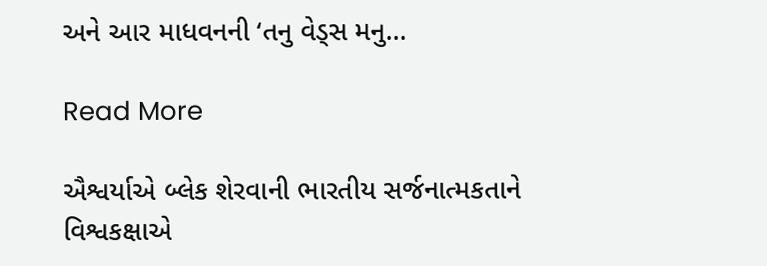અને આર માધવનની ‘તનુ વેડ્સ મનુ…

Read More

ઐશ્વર્યાએ બ્લેક શેરવાની ભારતીય સર્જનાત્મકતાને વિશ્વકક્ષાએ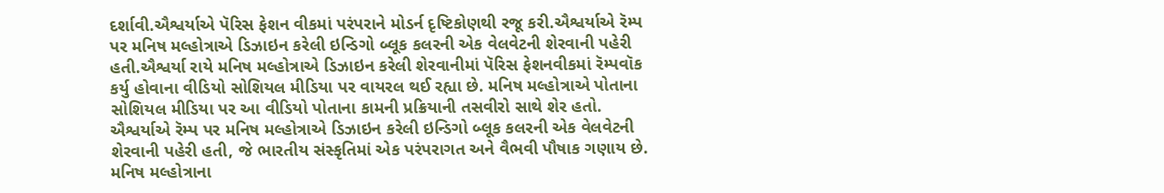દર્શાવી.ઐશ્વર્યાએ પૅરિસ ફેશન વીકમાં પરંપરાને મોડર્ન દૃષ્ટિકોણથી રજૂ કરી.ઐશ્વર્યાએ રૅમ્પ પર મનિષ મલ્હોત્રાએ ડિઝાઇન કરેલી ઇન્ડિગો બ્લૂક કલરની એક વેલવેટની શેરવાની પહેરી હતી.ઐશ્વર્યા રાયે મનિષ મલ્હોત્રાએ ડિઝાઇન કરેલી શેરવાનીમાં પૅરિસ ફેશનવીકમાં રૅમ્પવૉક કર્યુ હોવાના વીડિયો સોશિયલ મીડિયા પર વાયરલ થઈ રહ્યા છે. મનિષ મલ્હોત્રાએ પોતાના સોશિયલ મીડિયા પર આ વીડિયો પોતાના કામની પ્રક્રિયાની તસવીરો સાથે શેર હતો. ઐશ્વર્યાએ રૅમ્પ પર મનિષ મલ્હોત્રાએ ડિઝાઇન કરેલી ઇન્ડિગો બ્લૂક કલરની એક વેલવેટની શેરવાની પહેરી હતી, જે ભારતીય સંસ્કૃતિમાં એક પરંપરાગત અને વૈભવી પૌષાક ગણાય છે. મનિષ મલ્હોત્રાના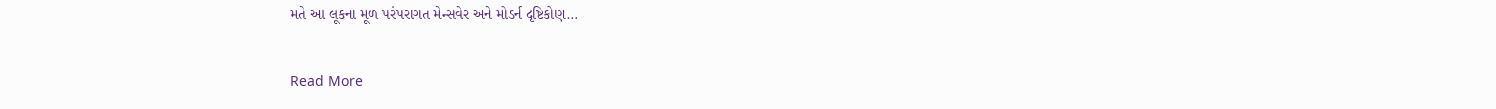મતે આ લૂકના મૂળ પરંપરાગત મેન્સવેર અને મોડર્ન દૃષ્ટિકોણ…

Read More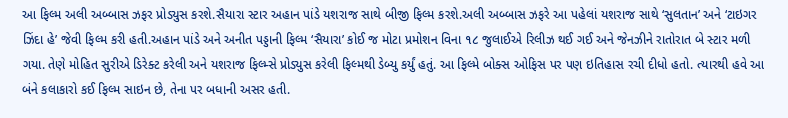આ ફિલ્મ અલી અબ્બાસ ઝફર પ્રોડ્યુસ કરશે.સૈયારા સ્ટાર અહાન પાંડે યશરાજ સાથે બીજી ફિલ્મ કરશે.અલી અબ્બાસ ઝફરે આ પહેલાં યશરાજ સાથે ‘સુલતાન’ અને ‘ટાઇગર ઝિંદા હે’ જેવી ફિલ્મ કરી હતી.અહાન પાંડે અને અનીત પડ્ડાની ફિલ્મ ‘સૈયારા’ કોઈ જ મોટા પ્રમોશન વિના ૧૮ જુલાઈએ રિલીઝ થઈ ગઈ અને જેનઝીને રાતોરાત બે સ્ટાર મળી ગયા. તેણે મોહિત સુરીએ ડિરેક્ટ કરેલી અને યશરાજ ફિલ્મ્સે પ્રોડ્યુસ કરેલી ફિલ્મથી ડેબ્યુ કર્યું હતું. આ ફિલ્મે બોક્સ ઓફિસ પર પણ ઇતિહાસ રચી દીધો હતો. ત્યારથી હવે આ બંને કલાકારો કઈ ફિલ્મ સાઇન છે, તેના પર બધાની અસર હતી.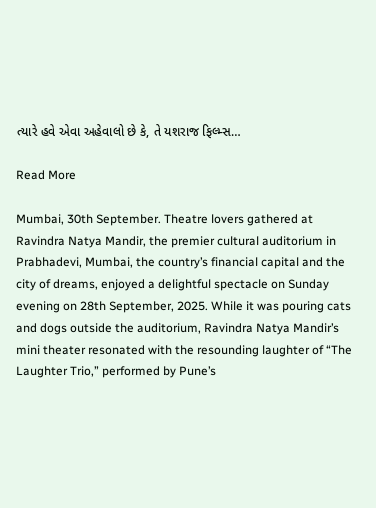ત્યારે હવે એવા અહેવાલો છે કે, તે યશરાજ ફિલ્મ્સ…

Read More

Mumbai, 30th September. Theatre lovers gathered at Ravindra Natya Mandir, the premier cultural auditorium in Prabhadevi, Mumbai, the country’s financial capital and the city of dreams, enjoyed a delightful spectacle on Sunday evening on 28th September, 2025. While it was pouring cats and dogs outside the auditorium, Ravindra Natya Mandir’s mini theater resonated with the resounding laughter of “The Laughter Trio,” performed by Pune’s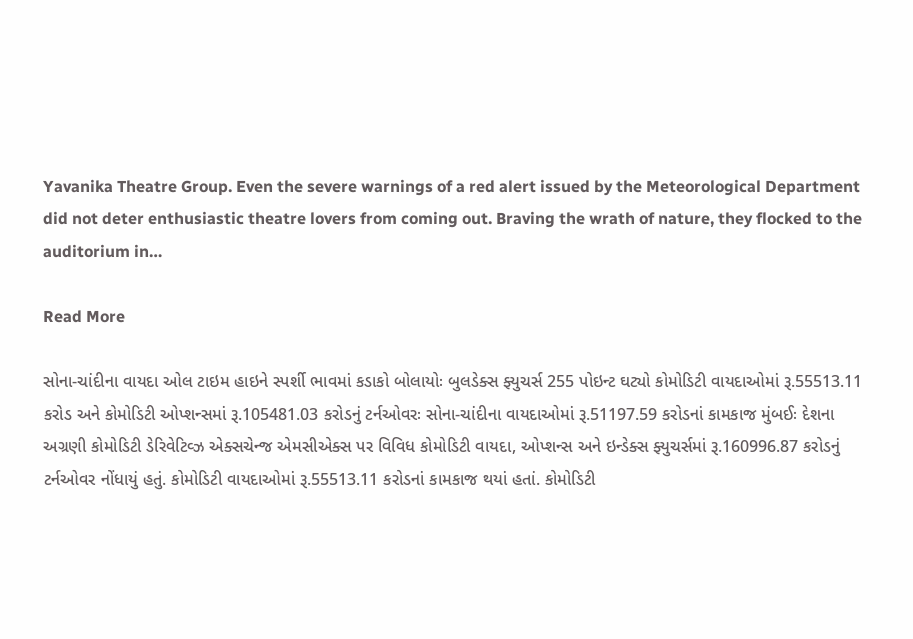Yavanika Theatre Group. Even the severe warnings of a red alert issued by the Meteorological Department did not deter enthusiastic theatre lovers from coming out. Braving the wrath of nature, they flocked to the auditorium in…

Read More

સોના-ચાંદીના વાયદા ઓલ ટાઇમ હાઇને સ્પર્શી ભાવમાં કડાકો બોલાયોઃ બુલડેક્સ ફ્યુચર્સ 255 પોઇન્ટ ઘટ્યો કોમોડિટી વાયદાઓમાં રૂ.55513.11 કરોડ અને કોમોડિટી ઓપ્શન્સમાં રૂ.105481.03 કરોડનું ટર્નઓવરઃ સોના-ચાંદીના વાયદાઓમાં રૂ.51197.59 કરોડનાં કામકાજ મુંબઈઃ દેશના અગ્રણી કોમોડિટી ડેરિવેટિવ્ઝ એક્સચેન્જ એમસીએક્સ પર વિવિધ કોમોડિટી વાયદા, ઓપ્શન્સ અને ઇન્ડેક્સ ફ્યુચર્સમાં રૂ.160996.87 કરોડનું ટર્નઓવર નોંધાયું હતું. કોમોડિટી વાયદાઓમાં રૂ.55513.11 કરોડનાં કામકાજ થયાં હતાં. કોમોડિટી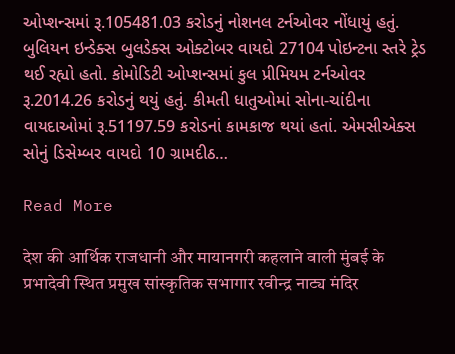ઓપ્શન્સમાં રૂ.105481.03 કરોડનું નોશનલ ટર્નઓવર નોંધાયું હતું. બુલિયન ઇન્ડેક્સ બુલડેક્સ ઓક્ટોબર વાયદો 27104 પોઇન્ટના સ્તરે ટ્રેડ થઈ રહ્યો હતો. કોમોડિટી ઓપ્શન્સમાં કુલ પ્રીમિયમ ટર્નઓવર રૂ.2014.26 કરોડનું થયું હતું. કીમતી ધાતુઓમાં સોના-ચાંદીના વાયદાઓમાં રૂ.51197.59 કરોડનાં કામકાજ થયાં હતાં. એમસીએક્સ સોનું ડિસેમ્બર વાયદો 10 ગ્રામદીઠ…

Read More

देश की आर्थिक राजधानी और मायानगरी कहलाने वाली मुंबई के प्रभादेवी स्थित प्रमुख सांस्कृतिक सभागार रवीन्द्र नाट्य मंदिर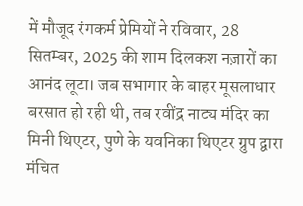में मौजूद रंगकर्म प्रेमियों ने रविवार, 28 सितम्बर, 2025 की शाम दिलकश नज़ारों का आनंद लूटा। जब सभागार के बाहर मूसलाधार बरसात हो रही थी, तब रवींद्र नाट्य मंदिर का मिनी थिएटर, पुणे के यवनिका थिएटर ग्रुप द्वारा मंचित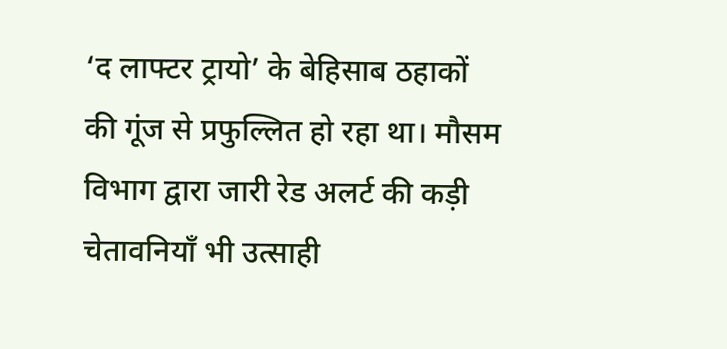‘द लाफ्टर ट्रायो’ के बेहिसाब ठहाकों की गूंज से प्रफुल्लित हो रहा था। मौसम विभाग द्वारा जारी रेड अलर्ट की कड़ी चेतावनियॉं भी उत्साही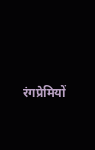रंगप्रेमियों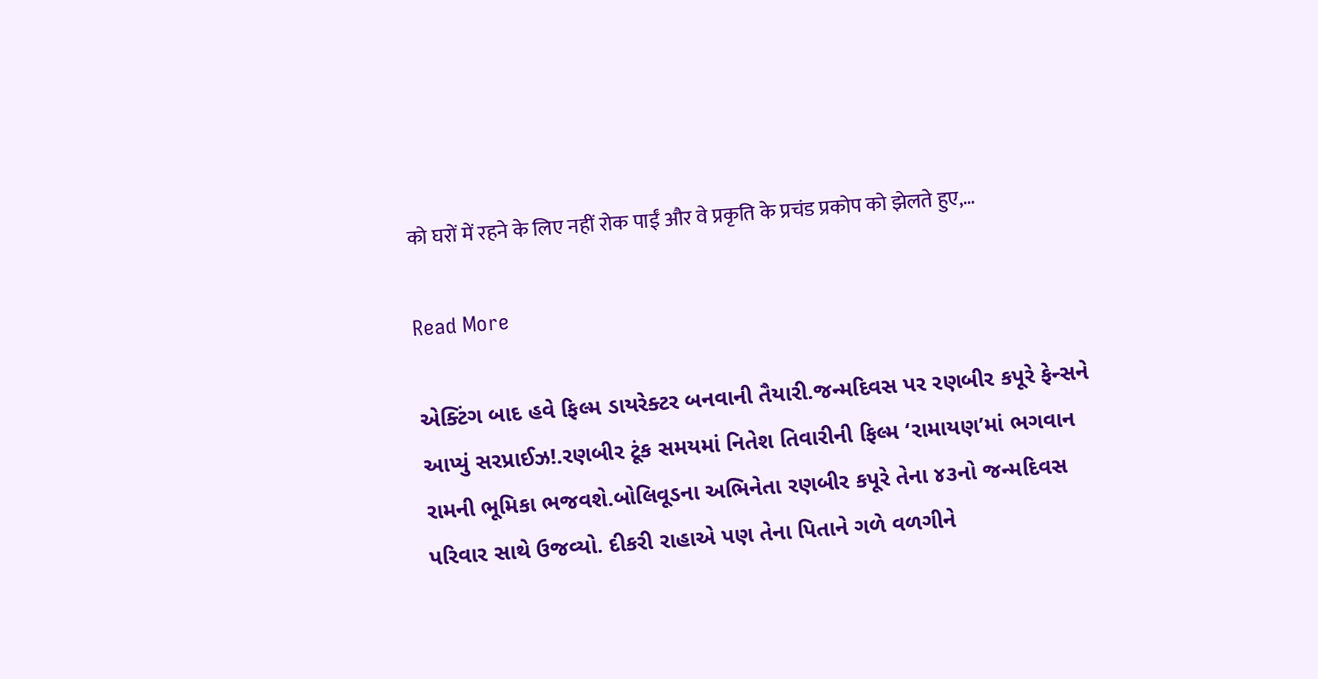को घरों में रहने के लिए नहीं रोक पाईं और वे प्रकृति के प्रचंड प्रकोप को झेलते हुए,…

Read More

એક્ટિંગ બાદ હવે ફિલ્મ ડાયરેક્ટર બનવાની તૈયારી.જન્મદિવસ પર રણબીર કપૂરે ફેન્સને આપ્યું સરપ્રાઈઝ!.રણબીર ટૂંક સમયમાં નિતેશ તિવારીની ફિલ્મ ‘રામાયણ’માં ભગવાન રામની ભૂમિકા ભજવશે.બોલિવૂડના અભિનેતા રણબીર કપૂરે તેના ૪૩નો જન્મદિવસ પરિવાર સાથે ઉજવ્યો. દીકરી રાહાએ પણ તેના પિતાને ગળે વળગીને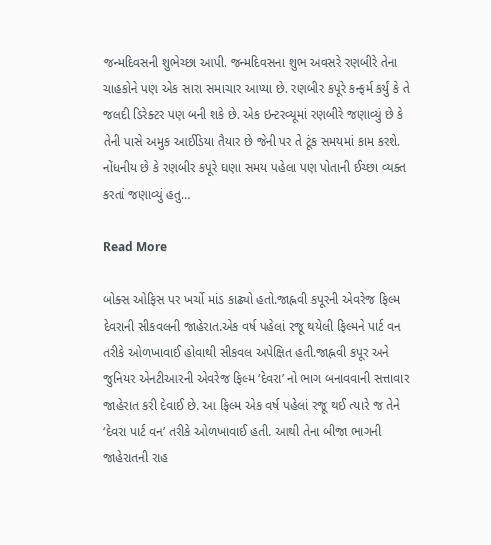જન્મદિવસની શુભેચ્છા આપી. જન્મદિવસના શુભ અવસરે રણબીરે તેના ચાહકોને પણ એક સારા સમાચાર આપ્યા છે. રણબીર કપૂરે કન્ફર્મ કર્યું કે તે જલદી ડિરેક્ટર પણ બની શકે છે. એક ઇન્ટરવ્યૂમાં રણબીરે જણાવ્યું છે કે તેની પાસે અમુક આઈડિયા તૈયાર છે જેની પર તે ટૂંક સમયમાં કામ કરશે. નોંધનીય છે કે રણબીર કપૂરે ઘણા સમય પહેલા પણ પોતાની ઈચ્છા વ્યક્ત કરતાં જણાવ્યું હતુ…

Read More

બોક્સ ઓફિસ પર ખર્ચો માંડ કાઢ્યો હતો.જાહ્નવી કપૂરની એવરેજ ફિલ્મ દેવરાની સીકવલની જાહેરાત.એક વર્ષ પહેલાં રજૂ થયેલી ફિલ્મને પાર્ટ વન તરીકે ઓળખાવાઈ હોવાથી સીકવલ અપેક્ષિત હતી.જાહ્નવી કપૂર અને જુનિયર એનટીઆરની એવરેજ ફિલ્મ ‘દેવરા’ નો ભાગ બનાવવાની સત્તાવાર જાહેરાત કરી દેવાઈ છે. આ ફિલ્મ એક વર્ષ પહેલાં રજૂ થઈ ત્યારે જ તેને ‘દેવરા પાર્ટ વન’ તરીકે ઓળખાવાઈ હતી. આથી તેના બીજા ભાગની જાહેરાતની રાહ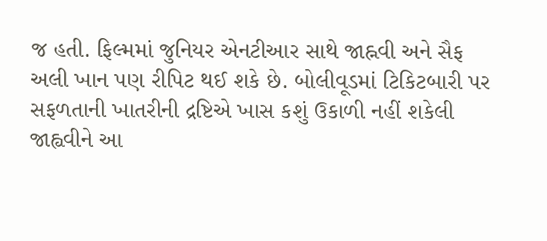જ હતી. ફિલ્મમાં જુનિયર એનટીઆર સાથે જાહ્નવી અને સૈફ અલી ખાન પણ રીપિટ થઈ શકે છે. બોલીવૂડમાં ટિકિટબારી પર સફળતાની ખાતરીની દ્રષ્ટિએ ખાસ કશું ઉકાળી નહીં શકેલી જાહ્વવીને આ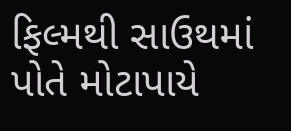ફિલ્મથી સાઉથમાં પોતે મોટાપાયે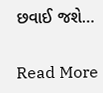છવાઈ જશે…

Read More